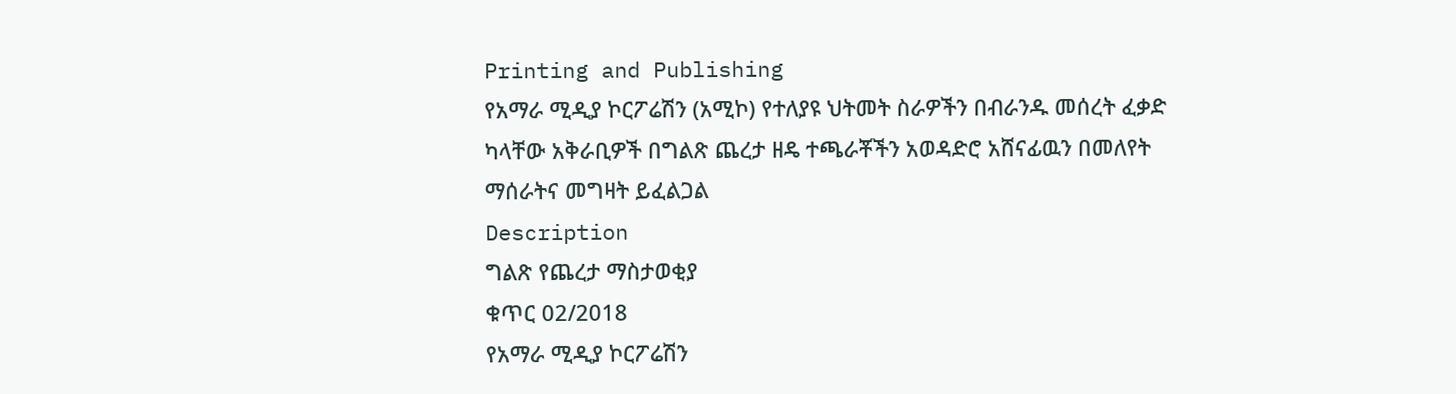Printing and Publishing
የአማራ ሚዲያ ኮርፖሬሽን (አሚኮ) የተለያዩ ህትመት ስራዎችን በብራንዱ መሰረት ፈቃድ ካላቸው አቅራቢዎች በግልጽ ጨረታ ዘዴ ተጫራቾችን አወዳድሮ አሸናፊዉን በመለየት ማሰራትና መግዛት ይፈልጋል
Description
ግልጽ የጨረታ ማስታወቂያ
ቁጥር 02/2018
የአማራ ሚዲያ ኮርፖሬሽን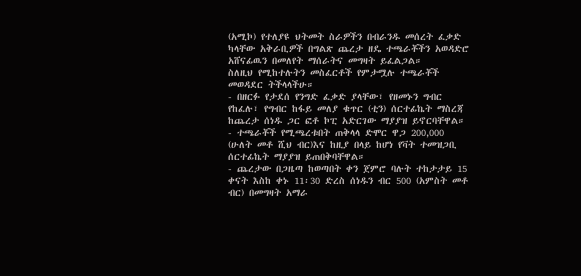(አሚኮ) የተለያዩ ህትመት ስራዎችን በብራንዱ መሰረት ፈቃድ ካላቸው አቅራቢዎች በግልጽ ጨረታ ዘዴ ተጫራቾችን አወዳድሮ አሸናፊዉን በመለየት ማሰራትና መግዛት ይፈልጋል።
ስለዚህ የሚከተሉትን መስፈርቶች የምታሟሉ ተጫራቾች መወዳደር ትችላላችሁ።
- በዘርፉ የታደሰ የንግድ ፈቃድ ያላቸው፣ የዘመኑን ግብር የከፈሉ፣ የግብር ከፋይ መለያ ቁጥር (ቲን) ሰርተፊኬት ማስረጃ ከጨረታ ሰነዱ ጋር ፎቶ ኮፒ አድርገው ማያያዝ ይኖርባቸዋል።
- ተጫራቾች የሚጫረቱበት ጠቅላላ ድሞር ዋጋ 200,000 (ሁለት መቶ ሺህ ብር)እና ከዚያ በላይ ከሆነ የቫት ተመዝጋቢ ሰርተፊኬት ማያያዝ ይጠበቅባቸዋል።
- ጨረታው በጋዜጣ ከወጣበት ቀን ጀምሮ ባሉት ተከታታይ 15 ቀናት እስከ ቀኑ 11፡30 ድረስ ሰነዱን ብር 500 (አምስት መቶ ብር) በመግዛት አማራ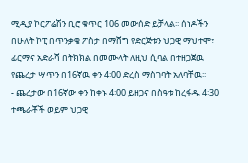ሚዲያ ኮርፖሬሽን ቢሮ ቁጥር 106 መውሰድ ይቻላል፡፡ ሰነዶችን በሁለት ኮፒ በጥንቃቄ ፖስታ በማሸግ የድርጅቱን ህጋዊ ማህተሞ፣ ፊርማና አድራሻ በትክክል በመሙላት ለዚህ ሲባል በተዘጋጀዉ የጨረታ ሣጥን በ16ኛዉ ቀን 4፡00 ድረስ ማስገባት አለባቸዉ፡፡
- ጨረታው በ16ኛው ቀን ከቀኑ 4፡00 ይዘጋና በስዓቱ ከረፋዱ 4፡30 ተጫራቾች ወይም ህጋዊ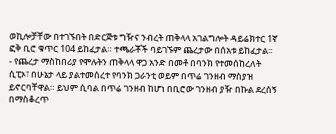ወኪሎቻቸው በተገኙበት በድርጅቱ ግዥና ንብረት ጠቅላላ አገልግሎት ዳይሬክተር 1ኛ ፎቅ ቢሮ ቁጥር 104 ይከፈታል። ተጫራቾች ባይገኙም ጨረታው በሰአቱ ይከፈታል፡፡
- የጨረታ ማስከበሪያ የሞሉትን ጠቅላላ ዋጋ አንድ በመቶ በባንክ የተመሰከረለት ሲፒኦ፣ በሁኔታ ላይ ያልተመሰረተ የባንክ ጋራንቲ ወይም በጥሬ ገንዘብ ማስያዝ ይኖርባቸዋል። ይህም ሲባል በጥሬ ገንዘብ ከሆነ በቢሮው ገንዘብ ያዥ በኩል ደረሰኝ በማስቆረጥ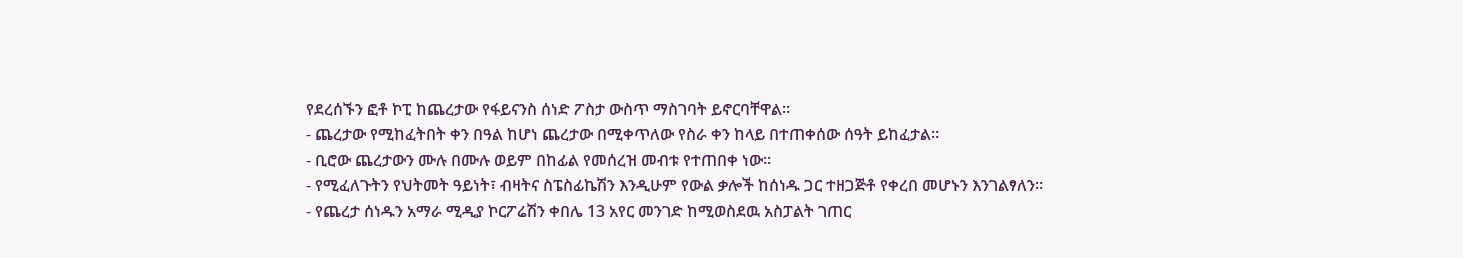የደረሰኙን ፎቶ ኮፒ ከጨረታው የፋይናንስ ሰነድ ፖስታ ውስጥ ማስገባት ይኖርባቸዋል።
- ጨረታው የሚከፈትበት ቀን በዓል ከሆነ ጨረታው በሚቀጥለው የስራ ቀን ከላይ በተጠቀሰው ሰዓት ይከፈታል።
- ቢሮው ጨረታውን ሙሉ በሙሉ ወይም በከፊል የመሰረዝ መብቱ የተጠበቀ ነው።
- የሚፈለጉትን የህትመት ዓይነት፣ ብዛትና ስፔስፊኬሽን እንዲሁም የውል ቃሎች ከሰነዱ ጋር ተዘጋጅቶ የቀረበ መሆኑን እንገልፃለን።
- የጨረታ ሰነዱን አማራ ሚዲያ ኮርፖሬሽን ቀበሌ 13 አየር መንገድ ከሚወስደዉ አስፓልት ገጠር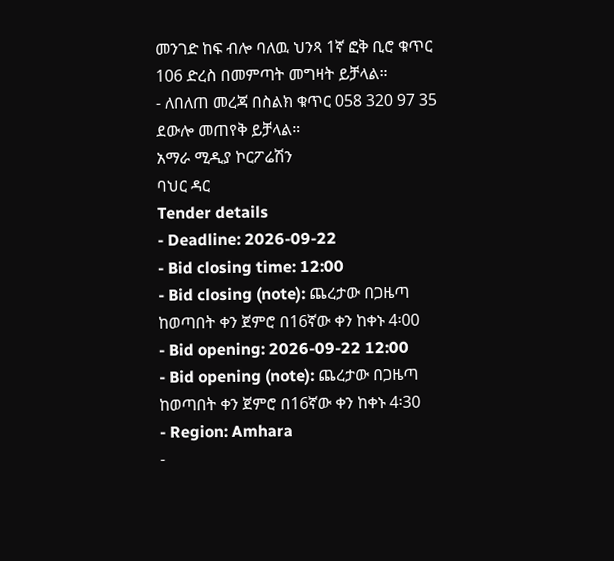መንገድ ከፍ ብሎ ባለዉ ህንጻ 1ኛ ፎቅ ቢሮ ቁጥር 106 ድረስ በመምጣት መግዛት ይቻላል።
- ለበለጠ መረጃ በስልክ ቁጥር 058 320 97 35 ደውሎ መጠየቅ ይቻላል።
አማራ ሚዲያ ኮርፖሬሽን
ባህር ዳር
Tender details
- Deadline: 2026-09-22
- Bid closing time: 12:00
- Bid closing (note): ጨረታው በጋዜጣ ከወጣበት ቀን ጀምሮ በ16ኛው ቀን ከቀኑ 4፡00
- Bid opening: 2026-09-22 12:00
- Bid opening (note): ጨረታው በጋዜጣ ከወጣበት ቀን ጀምሮ በ16ኛው ቀን ከቀኑ 4፡30
- Region: Amhara
-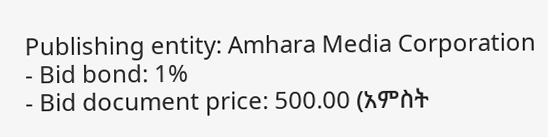Publishing entity: Amhara Media Corporation
- Bid bond: 1%
- Bid document price: 500.00 (አምስት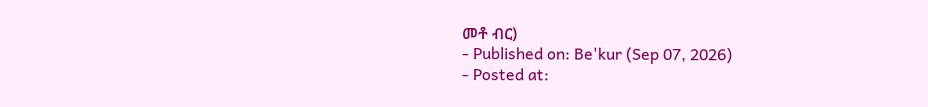መቶ ብር)
- Published on: Be'kur (Sep 07, 2026)
- Posted at: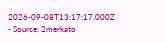2026-09-08T13:17:17.000Z
- Source: 2merkato